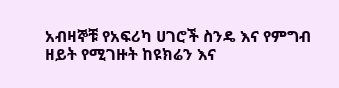አብዛኞቹ የአፍሪካ ሀገሮች ስንዴ እና የምግብ ዘይት የሚገዙት ከዩክሬን እና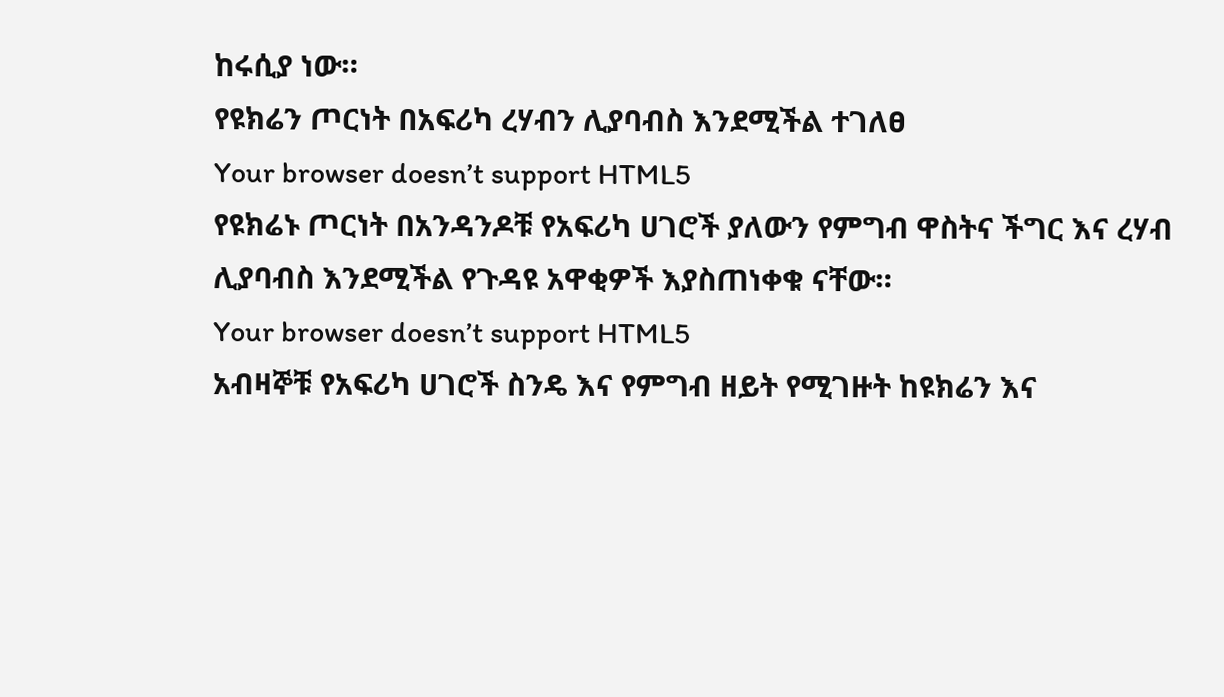ከሩሲያ ነው።
የዩክሬን ጦርነት በአፍሪካ ረሃብን ሊያባብስ እንደሚችል ተገለፀ
Your browser doesn’t support HTML5
የዩክሬኑ ጦርነት በአንዳንዶቹ የአፍሪካ ሀገሮች ያለውን የምግብ ዋስትና ችግር እና ረሃብ ሊያባብስ እንደሚችል የጉዳዩ አዋቂዎች እያስጠነቀቁ ናቸው።
Your browser doesn’t support HTML5
አብዛኞቹ የአፍሪካ ሀገሮች ስንዴ እና የምግብ ዘይት የሚገዙት ከዩክሬን እና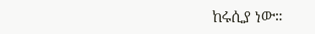ከሩሲያ ነው።